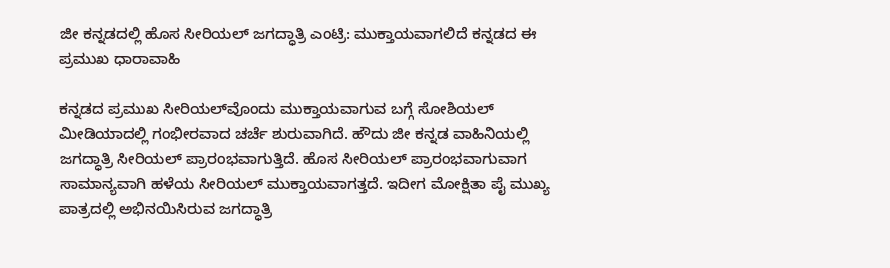ಜೀ ಕನ್ನಡದಲ್ಲಿ ಹೊಸ ಸೀರಿಯಲ್ ಜಗದ್ಧಾತ್ರಿ ಎಂಟ್ರಿ: ಮುಕ್ತಾಯವಾಗಲಿದೆ ಕನ್ನಡದ ಈ ಪ್ರಮುಖ ಧಾರಾವಾಹಿ

ಕನ್ನಡದ ಪ್ರಮುಖ ಸೀರಿಯಲ್‌ವೊಂದು ಮುಕ್ತಾಯವಾಗುವ ಬಗ್ಗೆ ಸೋಶಿಯಲ್ ಮೀಡಿಯಾದಲ್ಲಿ ಗಂಭೀರವಾದ ಚರ್ಚೆ ಶುರುವಾಗಿದೆ. ಹೌದು ಜೀ ಕನ್ನಡ ವಾಹಿನಿಯಲ್ಲಿ ಜಗದ್ಧಾತ್ರಿ ಸೀರಿಯಲ್ ಪ್ರಾರಂಭವಾಗುತ್ತಿದೆ. ಹೊಸ ಸೀರಿಯಲ್ ಪ್ರಾರಂಭವಾಗುವಾಗ ಸಾಮಾನ್ಯವಾಗಿ ಹಳೆಯ ಸೀರಿಯಲ್ ಮುಕ್ತಾಯವಾಗತ್ತದೆ. ಇದೀಗ ಮೋಕ್ಷಿತಾ ಪೈ ಮುಖ್ಯ ಪಾತ್ರದಲ್ಲಿ ಅಭಿನಯಿಸಿರುವ ಜಗದ್ಧಾತ್ರಿ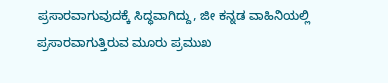ಪ್ರಸಾರವಾಗುವುದಕ್ಕೆ ಸಿದ್ಧವಾಗಿದ್ದು, ಜೀ ಕನ್ನಡ ವಾಹಿನಿಯಲ್ಲಿ ಪ್ರಸಾರವಾಗುತ್ತಿರುವ ಮೂರು ಪ್ರಮುಖ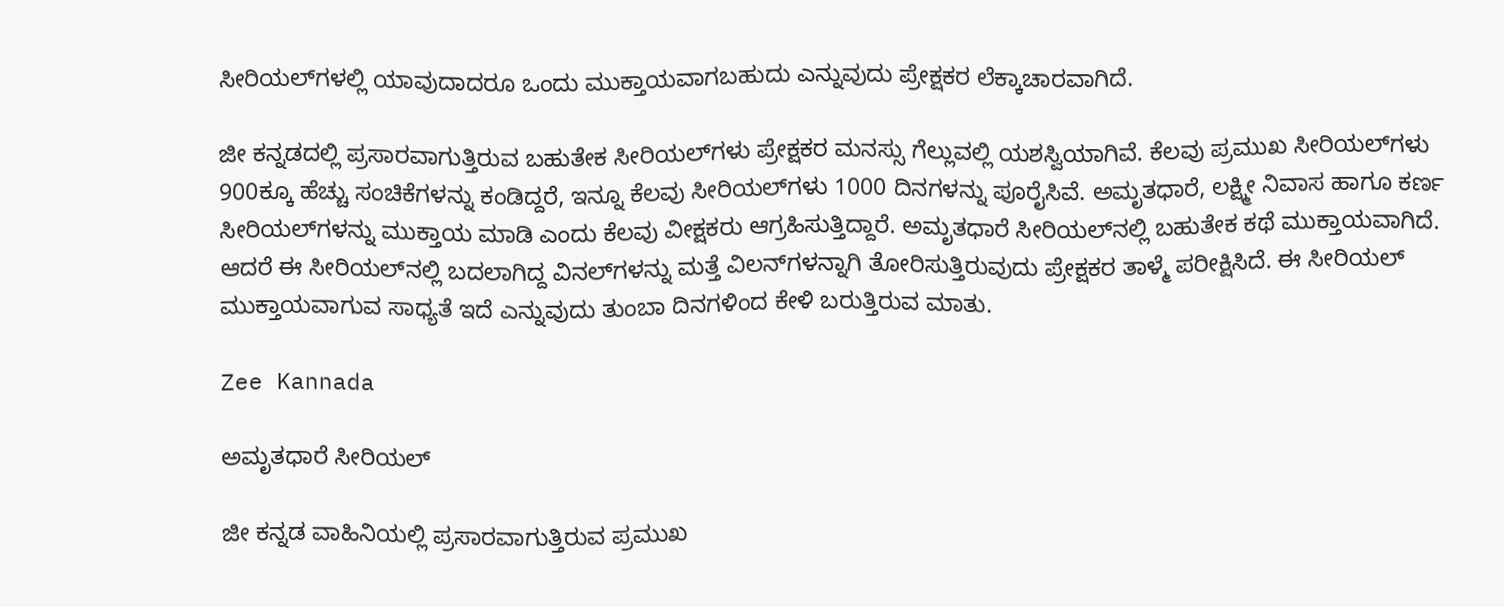ಸೀರಿಯಲ್‌ಗಳಲ್ಲಿ ಯಾವುದಾದರೂ ಒಂದು ಮುಕ್ತಾಯವಾಗಬಹುದು ಎನ್ನುವುದು ಪ್ರೇಕ್ಷಕರ ಲೆಕ್ಕಾಚಾರವಾಗಿದೆ.

ಜೀ ಕನ್ನಡದಲ್ಲಿ ಪ್ರಸಾರವಾಗುತ್ತಿರುವ ಬಹುತೇಕ ಸೀರಿಯಲ್‌ಗಳು ಪ್ರೇಕ್ಷಕರ ಮನಸ್ಸು ಗೆಲ್ಲುವಲ್ಲಿ ಯಶಸ್ವಿಯಾಗಿವೆ. ಕೆಲವು ಪ್ರಮುಖ ಸೀರಿಯಲ್‌ಗಳು 900ಕ್ಕೂ ಹೆಚ್ಚು ಸಂಚಿಕೆಗಳನ್ನು ಕಂಡಿದ್ದರೆ, ಇನ್ನೂ ಕೆಲವು ಸೀರಿಯಲ್‌ಗಳು 1000 ದಿನಗಳನ್ನು ಪೂರೈಸಿವೆ. ಅಮೃತಧಾರೆ, ಲಕ್ಷ್ಮೀ ನಿವಾಸ ಹಾಗೂ ಕರ್ಣ ಸೀರಿಯಲ್‌ಗಳನ್ನು ಮುಕ್ತಾಯ ಮಾಡಿ ಎಂದು ಕೆಲವು ವೀಕ್ಷಕರು ಆಗ್ರಹಿಸುತ್ತಿದ್ದಾರೆ. ಅಮೃತಧಾರೆ ಸೀರಿಯಲ್‌ನಲ್ಲಿ ಬಹುತೇಕ ಕಥೆ ಮುಕ್ತಾಯವಾಗಿದೆ. ಆದರೆ ಈ ಸೀರಿಯಲ್‌ನಲ್ಲಿ ಬದಲಾಗಿದ್ದ ವಿನಲ್‌ಗಳನ್ನು ಮತ್ತೆ ವಿಲನ್‌ಗಳನ್ನಾಗಿ ತೋರಿಸುತ್ತಿರುವುದು ಪ್ರೇಕ್ಷಕರ ತಾಳ್ಮೆ ಪರೀಕ್ಷಿಸಿದೆ. ಈ ಸೀರಿಯಲ್ ಮುಕ್ತಾಯವಾಗುವ ಸಾಧ್ಯತೆ ಇದೆ ಎನ್ನುವುದು ತುಂಬಾ ದಿನಗಳಿಂದ ಕೇಳಿ ಬರುತ್ತಿರುವ ಮಾತು.

Zee Kannada

ಅಮೃತಧಾರೆ ಸೀರಿಯಲ್

ಜೀ ಕನ್ನಡ ವಾಹಿನಿಯಲ್ಲಿ ಪ್ರಸಾರವಾಗುತ್ತಿರುವ ಪ್ರಮುಖ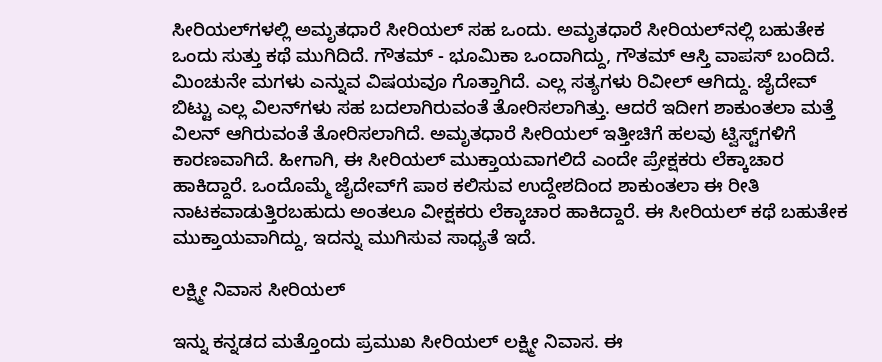ಸೀರಿಯಲ್‌ಗಳಲ್ಲಿ ಅಮೃತಧಾರೆ ಸೀರಿಯಲ್ ಸಹ ಒಂದು. ಅಮೃತಧಾರೆ ಸೀರಿಯಲ್‌ನಲ್ಲಿ ಬಹುತೇಕ ಒಂದು ಸುತ್ತು ಕಥೆ ಮುಗಿದಿದೆ. ಗೌತಮ್ - ಭೂಮಿಕಾ ಒಂದಾಗಿದ್ದು, ಗೌತಮ್ ಆಸ್ತಿ ವಾಪಸ್ ಬಂದಿದೆ. ಮಿಂಚುನೇ ಮಗಳು ಎನ್ನುವ ವಿಷಯವೂ ಗೊತ್ತಾಗಿದೆ. ಎಲ್ಲ ಸತ್ಯಗಳು ರಿವೀಲ್ ಆಗಿದ್ದು. ಜೈದೇವ್‌ ಬಿಟ್ಟು ಎಲ್ಲ ವಿಲನ್‌ಗಳು ಸಹ ಬದಲಾಗಿರುವಂತೆ ತೋರಿಸಲಾಗಿತ್ತು. ಆದರೆ ಇದೀಗ ಶಾಕುಂತಲಾ ಮತ್ತೆ ವಿಲನ್ ಆಗಿರುವಂತೆ ತೋರಿಸಲಾಗಿದೆ. ಅಮೃತಧಾರೆ ಸೀರಿಯಲ್ ಇತ್ತೀಚಿಗೆ ಹಲವು ಟ್ವಿಸ್ಟ್‌ಗಳಿಗೆ ಕಾರಣವಾಗಿದೆ. ಹೀಗಾಗಿ, ಈ ಸೀರಿಯಲ್ ಮುಕ್ತಾಯವಾಗಲಿದೆ ಎಂದೇ ಪ್ರೇಕ್ಷಕರು ಲೆಕ್ಕಾಚಾರ ಹಾಕಿದ್ದಾರೆ. ಒಂದೊಮ್ಮೆ ಜೈದೇವ್‌ಗೆ ಪಾಠ ಕಲಿಸುವ ಉದ್ದೇಶದಿಂದ ಶಾಕುಂತಲಾ ಈ ರೀತಿ ನಾಟಕವಾಡುತ್ತಿರಬಹುದು ಅಂತಲೂ ವೀಕ್ಷಕರು ಲೆಕ್ಕಾಚಾರ ಹಾಕಿದ್ದಾರೆ. ಈ ಸೀರಿಯಲ್ ಕಥೆ ಬಹುತೇಕ ಮುಕ್ತಾಯವಾಗಿದ್ದು, ಇದನ್ನು ಮುಗಿಸುವ ಸಾಧ್ಯತೆ ಇದೆ.

ಲಕ್ಷ್ಮೀ ನಿವಾಸ ಸೀರಿಯಲ್

ಇನ್ನು ಕನ್ನಡದ ಮತ್ತೊಂದು ಪ್ರಮುಖ ಸೀರಿಯಲ್ ಲಕ್ಷ್ಮೀ ನಿವಾಸ. ಈ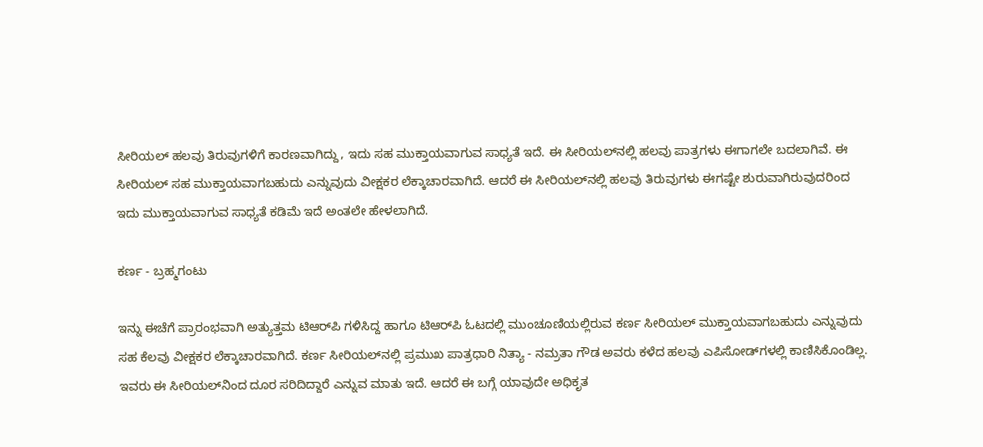ಸೀರಿಯಲ್ ಹಲವು ತಿರುವುಗಳಿಗೆ ಕಾರಣವಾಗಿದ್ದು, ಇದು ಸಹ ಮುಕ್ತಾಯವಾಗುವ ಸಾಧ್ಯತೆ ಇದೆ. ಈ ಸೀರಿಯಲ್‌ನಲ್ಲಿ ಹಲವು ಪಾತ್ರಗಳು ಈಗಾಗಲೇ ಬದಲಾಗಿವೆ. ಈ ಸೀರಿಯಲ್ ಸಹ ಮುಕ್ತಾಯವಾಗಬಹುದು ಎನ್ನುವುದು ವೀಕ್ಷಕರ ಲೆಕ್ಕಾಚಾರವಾಗಿದೆ. ಆದರೆ ಈ ಸೀರಿಯಲ್‌ನಲ್ಲಿ ಹಲವು ತಿರುವುಗಳು ಈಗಷ್ಟೇ ಶುರುವಾಗಿರುವುದರಿಂದ ಇದು ಮುಕ್ತಾಯವಾಗುವ ಸಾಧ್ಯತೆ ಕಡಿಮೆ ಇದೆ ಅಂತಲೇ ಹೇಳಲಾಗಿದೆ.

ಕರ್ಣ - ಬ್ರಹ್ಮಗಂಟು

ಇನ್ನು ಈಚೆಗೆ ಪ್ರಾರಂಭವಾಗಿ ಅತ್ಯುತ್ತಮ ಟಿಆರ್‌ಪಿ ಗಳಿಸಿದ್ದ ಹಾಗೂ ಟಿಆರ್‌ಪಿ ಓಟದಲ್ಲಿ ಮುಂಚೂಣಿಯಲ್ಲಿರುವ ಕರ್ಣ ಸೀರಿಯಲ್ ಮುಕ್ತಾಯವಾಗಬಹುದು ಎನ್ನುವುದು ಸಹ ಕೆಲವು ವೀಕ್ಷಕರ ಲೆಕ್ಕಾಚಾರವಾಗಿದೆ. ಕರ್ಣ ಸೀರಿಯಲ್‌ನಲ್ಲಿ ಪ್ರಮುಖ ಪಾತ್ರಧಾರಿ ನಿತ್ಯಾ - ನಮ್ರತಾ ಗೌಡ ಅವರು ಕಳೆದ ಹಲವು ಎಪಿಸೋಡ್‌ಗಳಲ್ಲಿ ಕಾಣಿಸಿಕೊಂಡಿಲ್ಲ. ಇವರು ಈ ಸೀರಿಯಲ್‌ನಿಂದ ದೂರ ಸರಿದಿದ್ದಾರೆ ಎನ್ನುವ ಮಾತು ಇದೆ. ಆದರೆ ಈ ಬಗ್ಗೆ ಯಾವುದೇ ಅಧಿಕೃತ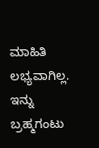ಮಾಹಿತಿ ಲಭ್ಯವಾಗಿಲ್ಲ. ಇನ್ನು ಬ್ರಹ್ಮಗಂಟು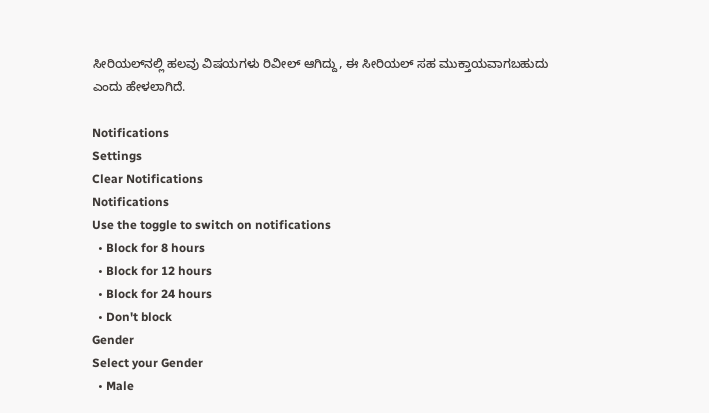ಸೀರಿಯಲ್‌ನಲ್ಲಿ ಹಲವು ವಿಷಯಗಳು ರಿವೀಲ್ ಆಗಿದ್ದು, ಈ ಸೀರಿಯಲ್ ಸಹ ಮುಕ್ತಾಯವಾಗಬಹುದು ಎಂದು ಹೇಳಲಾಗಿದೆ.

Notifications
Settings
Clear Notifications
Notifications
Use the toggle to switch on notifications
  • Block for 8 hours
  • Block for 12 hours
  • Block for 24 hours
  • Don't block
Gender
Select your Gender
  • Male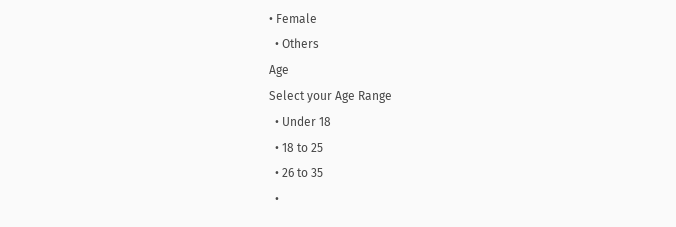• Female
  • Others
Age
Select your Age Range
  • Under 18
  • 18 to 25
  • 26 to 35
  •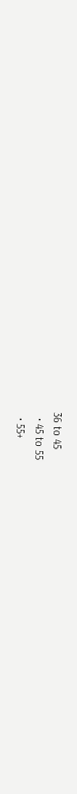36 to 45
  • 45 to 55
  • 55+